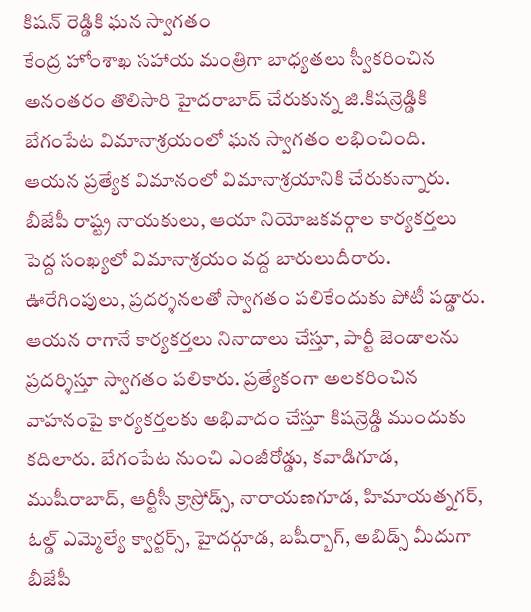కిషన్ రెడ్డికి ఘన స్వాగతం
కేంద్ర హోంశాఖ సహాయ మంత్రిగా బాధ్యతలు స్వీకరించిన అనంతరం తొలిసారి హైదరాబాద్ చేరుకున్న జి.కిషన్రెడ్డికి బేగంపేట విమానాశ్రయంలో ఘన స్వాగతం లభించింది. ఆయన ప్రత్యేక విమానంలో విమానాశ్రయానికి చేరుకున్నారు. బీజేపీ రాష్ట్ర నాయకులు, ఆయా నియోజకవర్గాల కార్యకర్తలు పెద్ద సంఖ్యలో విమానాశ్రయం వద్ద బారులుదీరారు. ఊరేగింపులు, ప్రదర్శనలతో స్వాగతం పలికేందుకు పోటీ పడ్డారు. ఆయన రాగానే కార్యకర్తలు నినాదాలు చేస్తూ, పార్టీ జెండాలను ప్రదర్శిస్తూ స్వాగతం పలికారు. ప్రత్యేకంగా అలకరించిన వాహనంపై కార్యకర్తలకు అభివాదం చేస్తూ కిషన్రెడ్డి ముందుకు కదిలారు. బేగంపేట నుంచి ఎంజీరోడ్డు, కవాడిగూడ, ముషీరాబాద్, ఆర్టీసీ క్రాస్రోడ్స్, నారాయణగూడ, హిమాయత్నగర్, ఓల్డ్ ఎమ్మెల్యే క్వార్టర్స్, హైదర్గూడ, బషీర్బాగ్, అబిడ్స్ మీదుగా బీజేపీ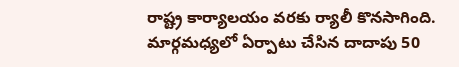రాష్ట్ర కార్యాలయం వరకు ర్యాలీ కొనసాగింది. మార్గమధ్యలో ఏర్పాటు చేసిన దాదాపు 50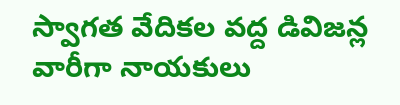స్వాగత వేదికల వద్ద డివిజన్ల వారీగా నాయకులు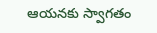ఆయనకు స్వాగతం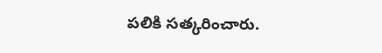పలికి సత్కరించారు.